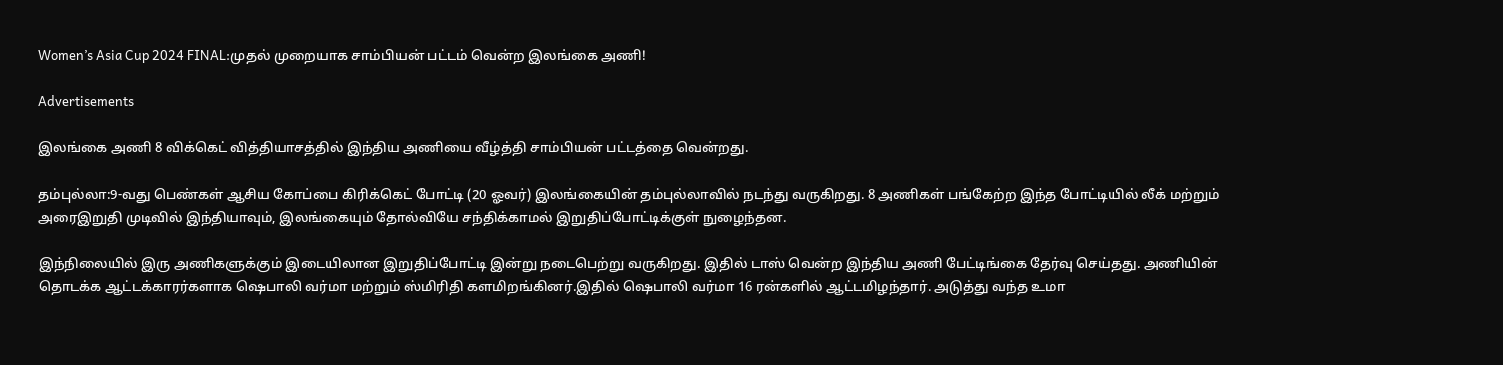Women’s Asia Cup 2024 FINAL:முதல் முறையாக சாம்பியன் பட்டம் வென்ற இலங்கை அணி!

Advertisements

இலங்கை அணி 8 விக்கெட் வித்தியாசத்தில் இந்திய அணியை வீழ்த்தி சாம்பியன் பட்டத்தை வென்றது.

தம்புல்லா:9-வது பெண்கள் ஆசிய கோப்பை கிரிக்கெட் போட்டி (20 ஓவர்) இலங்கையின் தம்புல்லாவில் நடந்து வருகிறது. 8 அணிகள் பங்கேற்ற இந்த போட்டியில் லீக் மற்றும் அரைஇறுதி முடிவில் இந்தியாவும், இலங்கையும் தோல்வியே சந்திக்காமல் இறுதிப்போட்டிக்குள் நுழைந்தன.

இந்நிலையில் இரு அணிகளுக்கும் இடையிலான இறுதிப்போட்டி இன்று நடைபெற்று வருகிறது. இதில் டாஸ் வென்ற இந்திய அணி பேட்டிங்கை தேர்வு செய்தது. அணியின் தொடக்க ஆட்டக்காரர்களாக ஷெபாலி வர்மா மற்றும் ஸ்மிரிதி களமிறங்கினர்.இதில் ஷெபாலி வர்மா 16 ரன்களில் ஆட்டமிழந்தார். அடுத்து வந்த உமா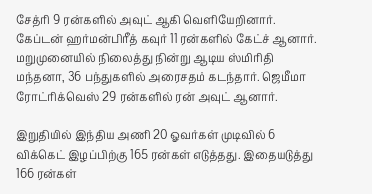சேத்ரி 9 ரன்களில் அவுட் ஆகி வெளியேறினார். கேப்டன் ஹர்மன்பிரீத் கவுர் 11 ரன்களில் கேட்ச் ஆனார். மறுமுனையில் நிலைத்து நின்று ஆடிய ஸ்மிரிதி மந்தனா, 36 பந்துகளில் அரைசதம் கடந்தார். ஜெமீமா ரோட்ரிக்வெஸ் 29 ரன்களில் ரன் அவுட் ஆனார்.

இறுதியில் இந்திய அணி 20 ஓவர்கள் முடிவில் 6 விக்கெட் இழப்பிற்கு 165 ரன்கள் எடுத்தது. இதையடுத்து 166 ரன்கள்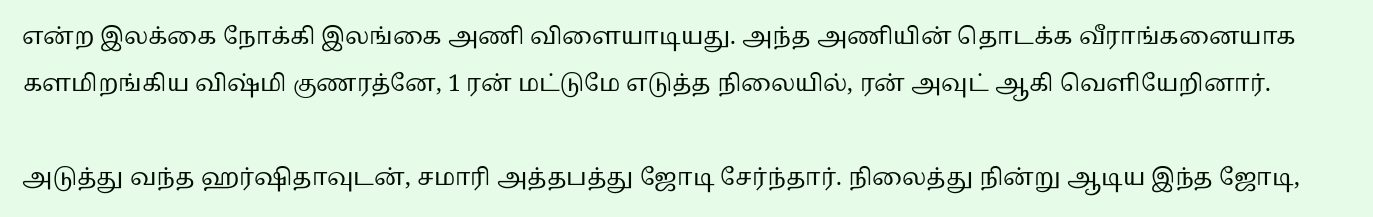என்ற இலக்கை நோக்கி இலங்கை அணி விளையாடியது. அந்த அணியின் தொடக்க வீராங்கனையாக களமிறங்கிய விஷ்மி குணரத்னே, 1 ரன் மட்டுமே எடுத்த நிலையில், ரன் அவுட் ஆகி வெளியேறினார்.

அடுத்து வந்த ஹர்ஷிதாவுடன், சமாரி அத்தபத்து ஜோடி சேர்ந்தார். நிலைத்து நின்று ஆடிய இந்த ஜோடி,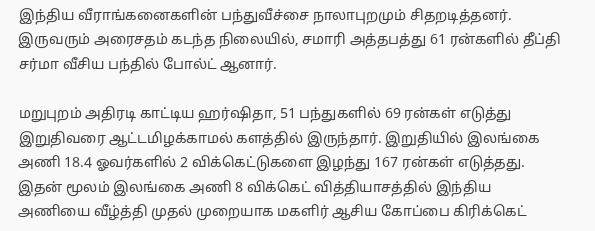இந்திய வீராங்கனைகளின் பந்துவீச்சை நாலாபுறமும் சிதறடித்தனர். இருவரும் அரைசதம் கடந்த நிலையில், சமாரி அத்தபத்து 61 ரன்களில் தீப்தி சர்மா வீசிய பந்தில் போல்ட் ஆனார்.

மறுபுறம் அதிரடி காட்டிய ஹர்ஷிதா, 51 பந்துகளில் 69 ரன்கள் எடுத்து இறுதிவரை ஆட்டமிழக்காமல் களத்தில் இருந்தார். இறுதியில் இலங்கை அணி 18.4 ஓவர்களில் 2 விக்கெட்டுகளை இழந்து 167 ரன்கள் எடுத்தது. இதன் மூலம் இலங்கை அணி 8 விக்கெட் வித்தியாசத்தில் இந்திய அணியை வீழ்த்தி முதல் முறையாக மகளிர் ஆசிய கோப்பை கிரிக்கெட்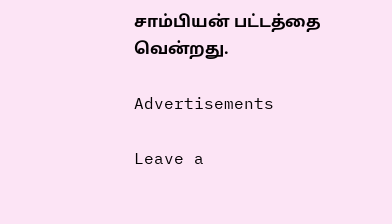சாம்பியன் பட்டத்தை வென்றது.

Advertisements

Leave a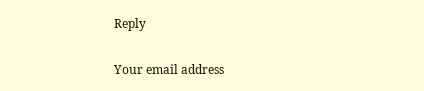Reply

Your email address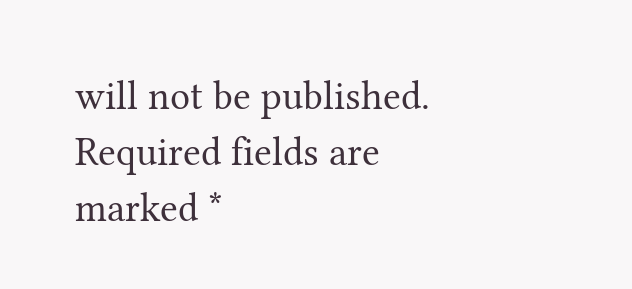will not be published. Required fields are marked *